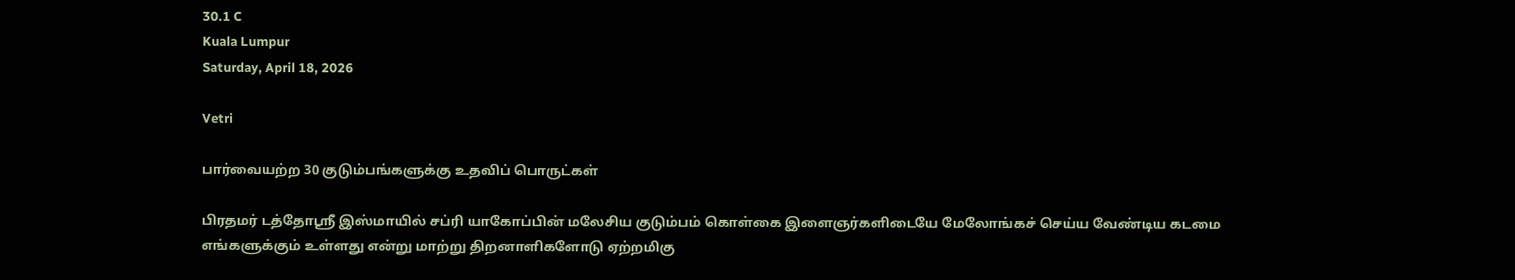30.1 C
Kuala Lumpur
Saturday, April 18, 2026

Vetri

பார்வையற்ற 30 குடும்பங்களுக்கு உதவிப் பொருட்கள்

பிரதமர் டத்தோஸ்ரீ இஸ்மாயில் சப்ரி யாகோப்பின் மலேசிய குடும்பம் கொள்கை இளைஞர்களிடையே மேலோங்கச் செய்ய வேண்டிய கடமை எங்களுக்கும் உள்ளது என்று மாற்று திறனாளிகளோடு ஏற்றமிகு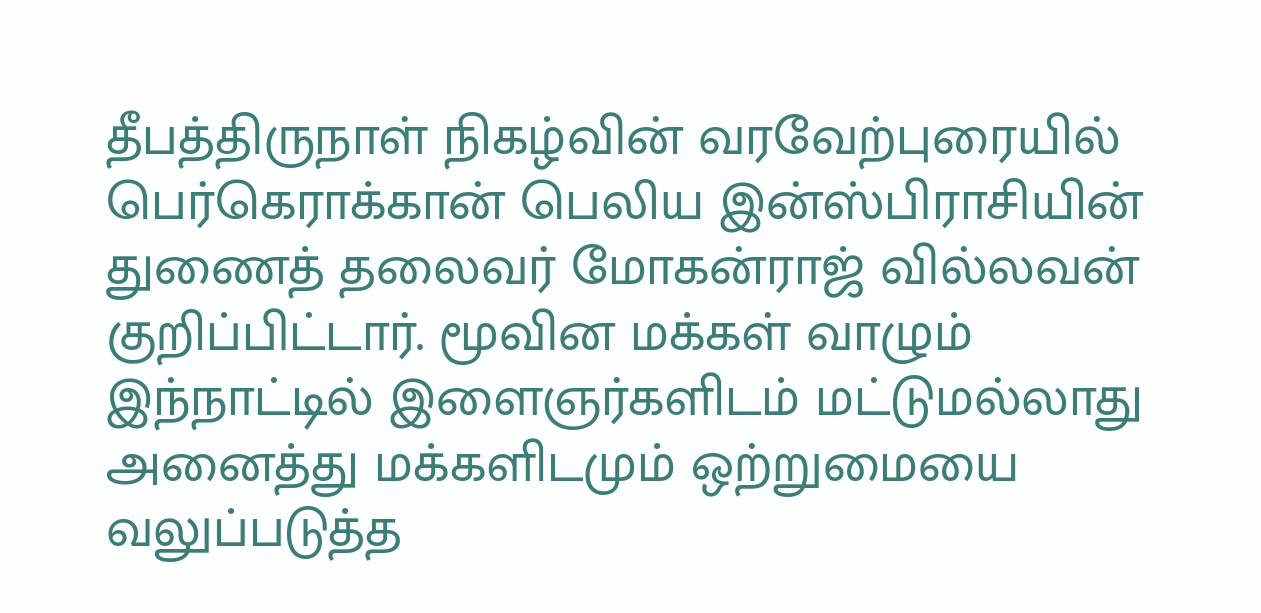தீபத்திருநாள் நிகழ்வின் வரவேற்புரையில் பெர்கெராக்கான் பெலிய இன்ஸ்பிராசியின் துணைத் தலைவர் மோகன்ராஜ் வில்லவன் குறிப்பிட்டார். மூவின மக்கள் வாழும் இந்நாட்டில் இளைஞர்களிடம் மட்டுமல்லாது அனைத்து மக்களிடமும் ஒற்றுமையை வலுப்படுத்த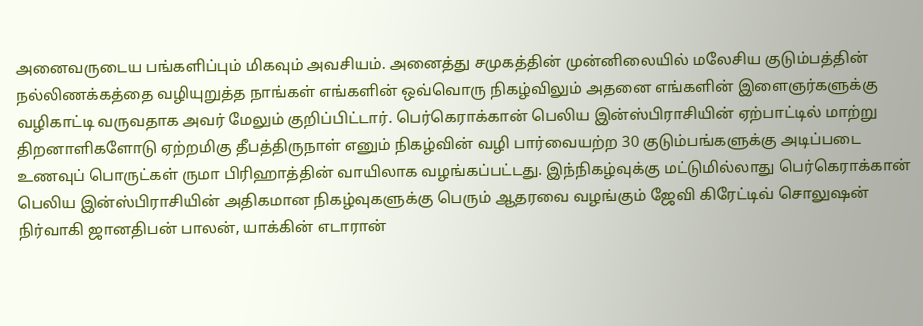அனைவருடைய பங்களிப்பும் மிகவும் அவசியம். அனைத்து சமுகத்தின் முன்னிலையில் மலேசிய குடும்பத்தின் நல்லிணக்கத்தை வழியுறுத்த நாங்கள் எங்களின் ஒவ்வொரு நிகழ்விலும் அதனை எங்களின் இளைஞர்களுக்கு வழிகாட்டி வருவதாக அவர் மேலும் குறிப்பிட்டார். பெர்கெராக்கான் பெலிய இன்ஸ்பிராசியின் ஏற்பாட்டில் மாற்று திறனாளிகளோடு ஏற்றமிகு தீபத்திருநாள் எனும் நிகழ்வின் வழி பார்வையற்ற 30 குடும்பங்களுக்கு அடிப்படை உணவுப் பொருட்கள் ருமா பிரிஹாத்தின் வாயிலாக வழங்கப்பட்டது. இந்நிகழ்வுக்கு மட்டுமில்லாது பெர்கெராக்கான் பெலிய இன்ஸ்பிராசியின் அதிகமான நிகழ்வுகளுக்கு பெரும் ஆதரவை வழங்கும் ஜேவி கிரேட்டிவ் சொலுஷன் நிர்வாகி ஜானதிபன் பாலன், யாக்கின் எடாரான்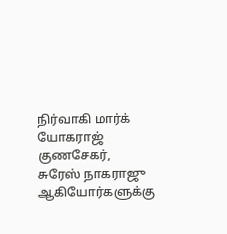நிர்வாகி மார்க் யோகராஜ் குணசேகர், சுரேஸ் நாகராஜு ஆகியோர்களுக்கு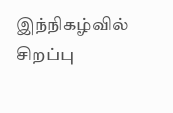இந்நிகழ்வில் சிறப்பு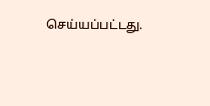செய்யப்பட்டது.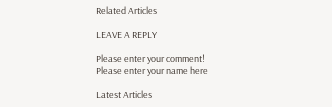Related Articles

LEAVE A REPLY

Please enter your comment!
Please enter your name here

Latest Articles